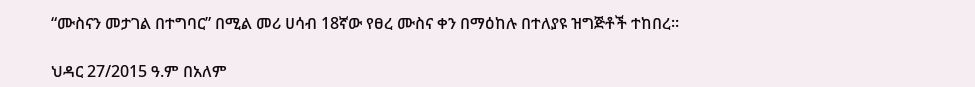“ሙስናን መታገል በተግባር” በሚል መሪ ሀሳብ 18ኛው የፀረ ሙስና ቀን በማዕከሉ በተለያዩ ዝግጅቶች ተከበረ።

ህዳር 27/2015 ዓ.ም በአለም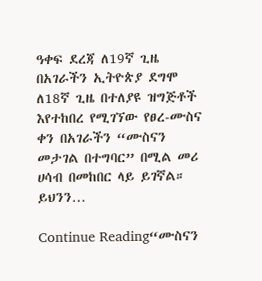ዓቀፍ ደረጃ ለ19ኛ ጊዜ በአገራችን ኢትዮጵያ ደግሞ ለ18ኛ ጊዜ በተለያዩ ዝግጅቶች እየተከበረ የሚገኘው የፀረ-ሙስና ቀን በአገራችን “ሙስናን መታገል በተግባር” በሚል መሪ ሀሳብ በመከበር ላይ ይገኛል። ይህንን…

Continue Reading“ሙስናን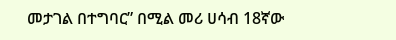መታገል በተግባር” በሚል መሪ ሀሳብ 18ኛው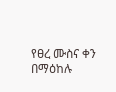የፀረ ሙስና ቀን በማዕከሉ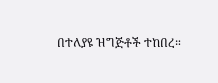በተለያዩ ዝግጅቶች ተከበረ።